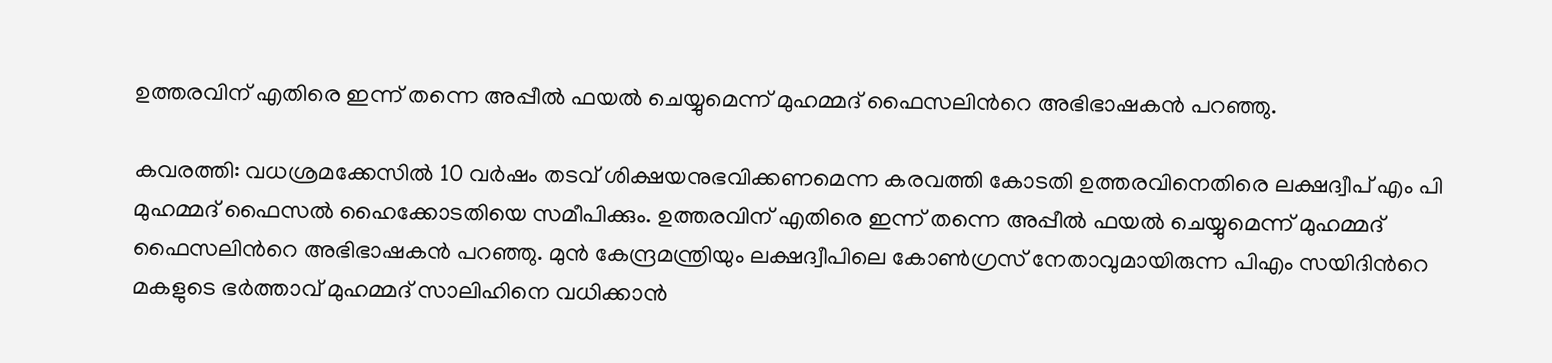ഉത്തരവിന് എതിരെ ഇന്ന് തന്നെ അപ്പീല്‍ ഫയല്‍ ചെയ്യുമെന്ന് മുഹമ്മദ് ഫൈസലിന്‍റെ അഭിഭാഷകന്‍ പറഞ്ഞു.

കവരത്തി: വധശ്രമക്കേസില്‍ 10 വര്‍ഷം തടവ് ശിക്ഷയനുഭവിക്കണമെന്ന കരവത്തി കോടതി ഉത്തരവിനെതിരെ ലക്ഷദ്വീപ് എം പി മുഹമ്മദ് ഫൈസല്‍ ഹൈക്കോടതിയെ സമീപിക്കും. ഉത്തരവിന് എതിരെ ഇന്ന് തന്നെ അപ്പീല്‍ ഫയല്‍ ചെയ്യുമെന്ന് മുഹമ്മദ് ഫൈസലിന്‍റെ അഭിഭാഷകന്‍ പറഞ്ഞു. മുൻ കേന്ദ്രമന്ത്രിയും ലക്ഷദ്വീപിലെ കോൺഗ്രസ് നേതാവുമായിരുന്ന പിഎം സയിദിന്‍റെ മകളുടെ ഭർത്താവ് മുഹമ്മദ് സാലിഹിനെ വധിക്കാൻ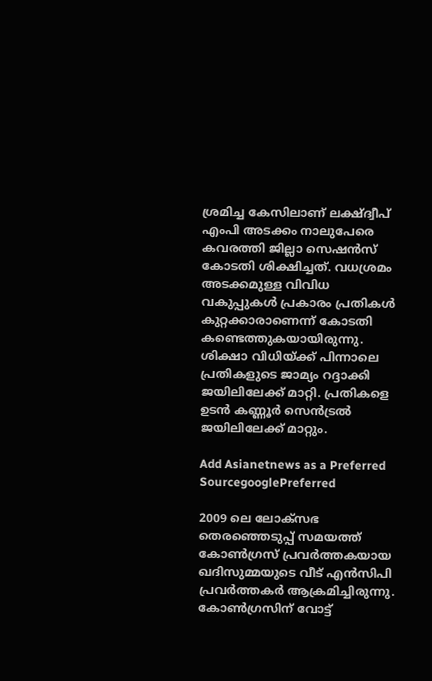ശ്രമിച്ച കേസിലാണ് ലക്ഷ്ദ്വീപ് എംപി അടക്കം നാലുപേരെ കവരത്തി ജില്ലാ സെഷൻസ് കോടതി ശിക്ഷിച്ചത്. വധശ്രമം അടക്കമുള്ള വിവിധ വകുപ്പുകൾ പ്രകാരം പ്രതികൾ കുറ്റക്കാരാണെന്ന് കോടതി കണ്ടെത്തുകയായിരുന്നു. ശിക്ഷാ വിധിയ്ക്ക് പിന്നാലെ പ്രതികളുടെ ജാമ്യം റദ്ദാക്കി ജയിലിലേക്ക് മാറ്റി. പ്രതികളെ ഉടൻ കണ്ണൂർ സെൻട്രൽ ജയിലിലേക്ക് മാറ്റും.

Add Asianetnews as a Preferred SourcegooglePreferred

2009 ലെ ലോക്സഭ തെരഞ്ഞെടുപ്പ് സമയത്ത് കോൺഗ്രസ് പ്രവർത്തകയായ ഖദിസുമ്മയുടെ വീട് എൻസിപി പ്രവർത്തകർ ആക്രമിച്ചിരുന്നു. കോൺഗ്രസിന് വോട്ട്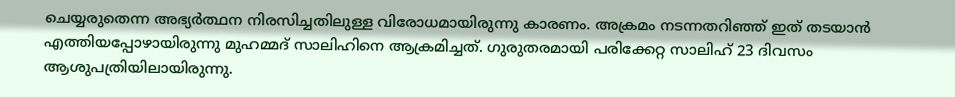ചെയ്യരുതെന്ന അഭ്യർത്ഥന നിരസിച്ചതിലുള്ള വിരോധമായിരുന്നു കാരണം. അക്രമം നടന്നതറിഞ്ഞ് ഇത് തടയാന്‍ എത്തിയപ്പോഴായിരുന്നു മുഹമ്മദ് സാലിഹിനെ ആക്രമിച്ചത്. ഗുരുതരമായി പരിക്കേറ്റ സാലിഹ് 23 ദിവസം ആശുപത്രിയിലായിരുന്നു.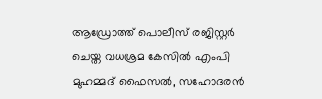ആഡ്രോത്ത് പൊലീസ് രജിസ്റ്റർ ചെയ്ത വധശ്രമ കേസിൽ എംപി മുഹമ്മദ് ഫൈസൽ, സഹോദരൻ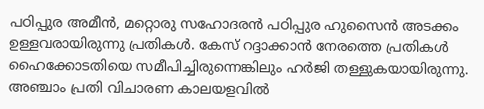പഠിപ്പുര അമീൻ, മറ്റൊരു സഹോദരൻ പഠിപ്പുര ഹുസൈൻ അടക്കം ഉള്ളവരായിരുന്നു പ്രതികൾ. കേസ് റദ്ദാക്കാൻ നേരത്തെ പ്രതികൾ ഹൈക്കോടതിയെ സമീപിച്ചിരുന്നെങ്കിലും ഹർജി തള്ളുകയായിരുന്നു. അ‌ഞ്ചാം പ്രതി വിചാരണ കാലയളവിൽ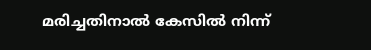മരിച്ചതിനാൽ കേസിൽ നിന്ന്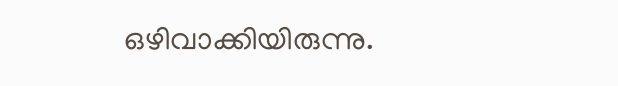ഒഴിവാക്കിയിരുന്നു.